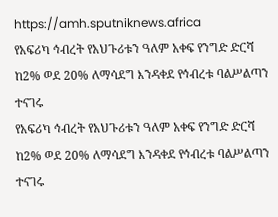https://amh.sputniknews.africa
የአፍሪካ ኅብረት የአህጉሪቱን ዓለም አቀፍ የንግድ ድርሻ ከ2% ወደ 20% ለማሳደግ እንዳቀደ የኅብረቱ ባልሥልጣን ተናገሩ
የአፍሪካ ኅብረት የአህጉሪቱን ዓለም አቀፍ የንግድ ድርሻ ከ2% ወደ 20% ለማሳደግ እንዳቀደ የኅብረቱ ባልሥልጣን ተናገሩ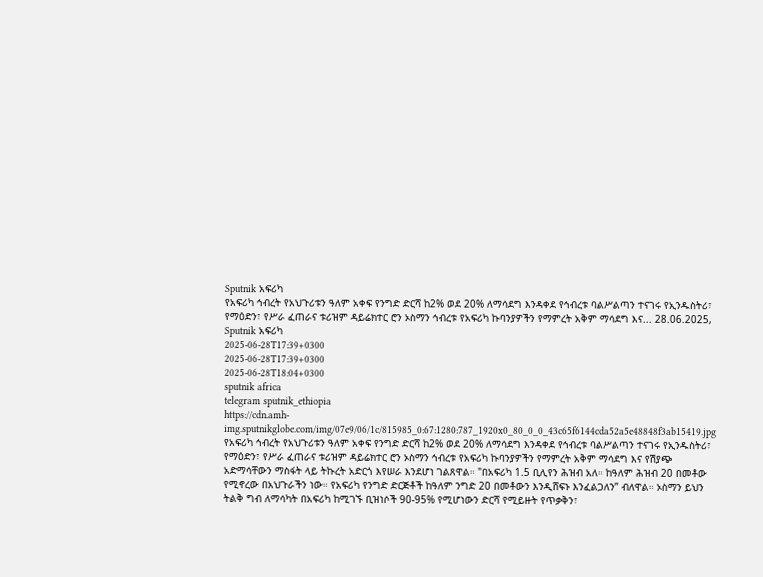Sputnik አፍሪካ
የአፍሪካ ኅብረት የአህጉሪቱን ዓለም አቀፍ የንግድ ድርሻ ከ2% ወደ 20% ለማሳደግ እንዳቀደ የኅብረቱ ባልሥልጣን ተናገሩ የኢንዱስትሪ፣ የማዕድን፣ የሥራ ፈጠራና ቱሪዝም ዳይሬክተር ሮን ኦስማን ኅብረቱ የአፍሪካ ኩባንያዎችን የማምረት አቅም ማሳደግ እና... 28.06.2025, Sputnik አፍሪካ
2025-06-28T17:39+0300
2025-06-28T17:39+0300
2025-06-28T18:04+0300
sputnik africa
telegram sputnik_ethiopia
https://cdn.amh-img.sputnikglobe.com/img/07e9/06/1c/815985_0:67:1280:787_1920x0_80_0_0_43c65f6144cda52a5e48848f3ab15419.jpg
የአፍሪካ ኅብረት የአህጉሪቱን ዓለም አቀፍ የንግድ ድርሻ ከ2% ወደ 20% ለማሳደግ እንዳቀደ የኅብረቱ ባልሥልጣን ተናገሩ የኢንዱስትሪ፣ የማዕድን፣ የሥራ ፈጠራና ቱሪዝም ዳይሬክተር ሮን ኦስማን ኅብረቱ የአፍሪካ ኩባንያዎችን የማምረት አቅም ማሳደግ እና የሽያጭ አድማሳቸውን ማስፋት ላይ ትኩረት አድርጎ እየሠራ እንደሆነ ገልጸዋል። "በአፍሪካ 1.5 ቢሊየን ሕዝብ አለ። ከዓለም ሕዝብ 20 በመቶው የሚኖረው በአህጉራችን ነው። የአፍሪካ የንግድ ድርጅቶች ከዓለም ንግድ 20 በመቶውን እንዲሸፍኑ እንፈልጋለን” ብለዋል። ኦስማን ይህን ትልቅ ግብ ለማሳካት በአፍሪካ ከሚገኙ ቢዝነሶች 90-95% የሚሆነውን ድርሻ የሚይዙት የጥቃቅን፣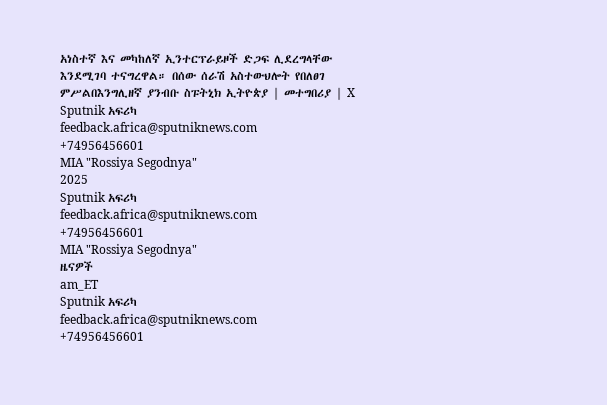አነስተኛ እና መካከለኛ ኢንተርፕራይዞች ድጋፍ ሊደረግላቸው እንደሚገባ ተናግረዋል። በሰው ሰራሽ አስተውህሎት የበለፀገ ምሥልበእንግሊዘኛ ያንብቡ ስፑትኒክ ኢትዮጵያ | መተግበሪያ | X
Sputnik አፍሪካ
feedback.africa@sputniknews.com
+74956456601
MIA "Rossiya Segodnya"
2025
Sputnik አፍሪካ
feedback.africa@sputniknews.com
+74956456601
MIA "Rossiya Segodnya"
ዜናዎች
am_ET
Sputnik አፍሪካ
feedback.africa@sputniknews.com
+74956456601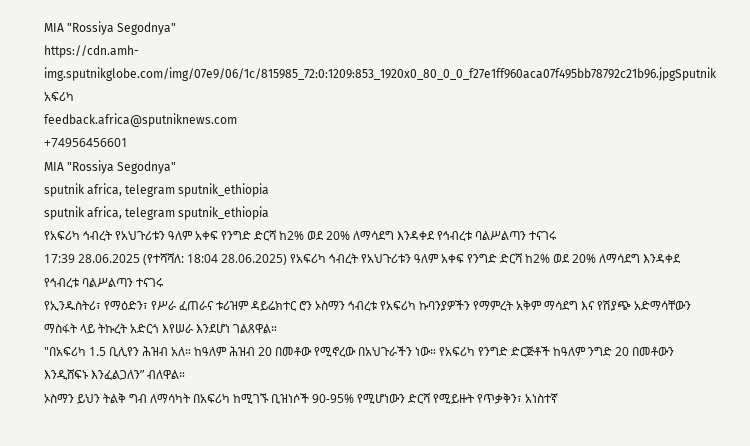MIA "Rossiya Segodnya"
https://cdn.amh-img.sputnikglobe.com/img/07e9/06/1c/815985_72:0:1209:853_1920x0_80_0_0_f27e1ff960aca07f495bb78792c21b96.jpgSputnik አፍሪካ
feedback.africa@sputniknews.com
+74956456601
MIA "Rossiya Segodnya"
sputnik africa, telegram sputnik_ethiopia
sputnik africa, telegram sputnik_ethiopia
የአፍሪካ ኅብረት የአህጉሪቱን ዓለም አቀፍ የንግድ ድርሻ ከ2% ወደ 20% ለማሳደግ እንዳቀደ የኅብረቱ ባልሥልጣን ተናገሩ
17:39 28.06.2025 (የተሻሻለ: 18:04 28.06.2025) የአፍሪካ ኅብረት የአህጉሪቱን ዓለም አቀፍ የንግድ ድርሻ ከ2% ወደ 20% ለማሳደግ እንዳቀደ የኅብረቱ ባልሥልጣን ተናገሩ
የኢንዱስትሪ፣ የማዕድን፣ የሥራ ፈጠራና ቱሪዝም ዳይሬክተር ሮን ኦስማን ኅብረቱ የአፍሪካ ኩባንያዎችን የማምረት አቅም ማሳደግ እና የሽያጭ አድማሳቸውን ማስፋት ላይ ትኩረት አድርጎ እየሠራ እንደሆነ ገልጸዋል።
"በአፍሪካ 1.5 ቢሊየን ሕዝብ አለ። ከዓለም ሕዝብ 20 በመቶው የሚኖረው በአህጉራችን ነው። የአፍሪካ የንግድ ድርጅቶች ከዓለም ንግድ 20 በመቶውን እንዲሸፍኑ እንፈልጋለን” ብለዋል።
ኦስማን ይህን ትልቅ ግብ ለማሳካት በአፍሪካ ከሚገኙ ቢዝነሶች 90-95% የሚሆነውን ድርሻ የሚይዙት የጥቃቅን፣ አነስተኛ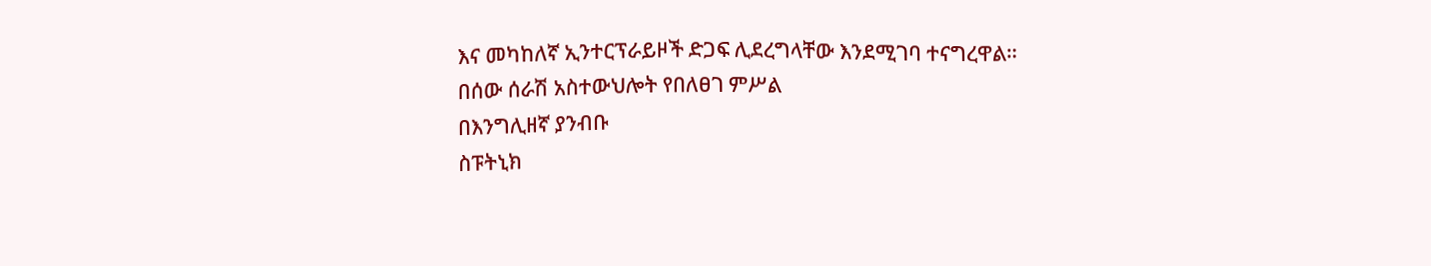እና መካከለኛ ኢንተርፕራይዞች ድጋፍ ሊደረግላቸው እንደሚገባ ተናግረዋል።
በሰው ሰራሽ አስተውህሎት የበለፀገ ምሥል
በእንግሊዘኛ ያንብቡ
ስፑትኒክ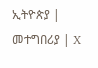ኢትዮጵያ | መተግበሪያ | X